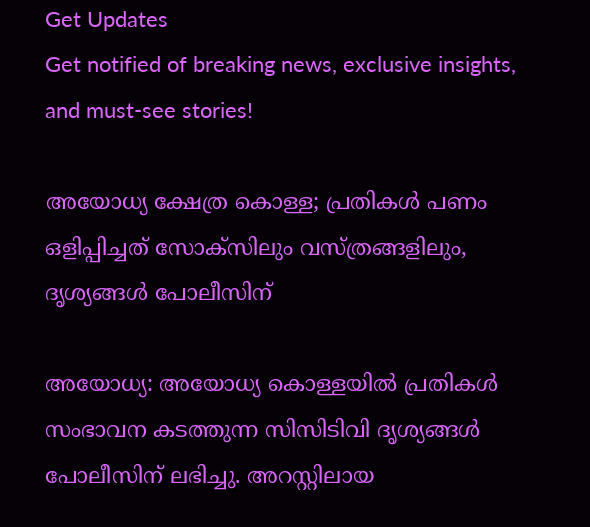Get Updates
Get notified of breaking news, exclusive insights, and must-see stories!

അയോധ്യ ക്ഷേത്ര കൊള്ള; പ്രതികൾ പണം ഒളിപ്പിച്ചത് സോക്സിലും വസ്ത്രങ്ങളിലും, ദൃശ്യങ്ങൾ പോലീസിന്

അയോധ്യ: അയോധ്യ കൊള്ളയിൽ പ്രതികൾ സംഭാവന കടത്തുന്ന സിസിടിവി ദൃശ്യങ്ങൾ പോലീസിന് ലഭിച്ചു. അറസ്റ്റിലായ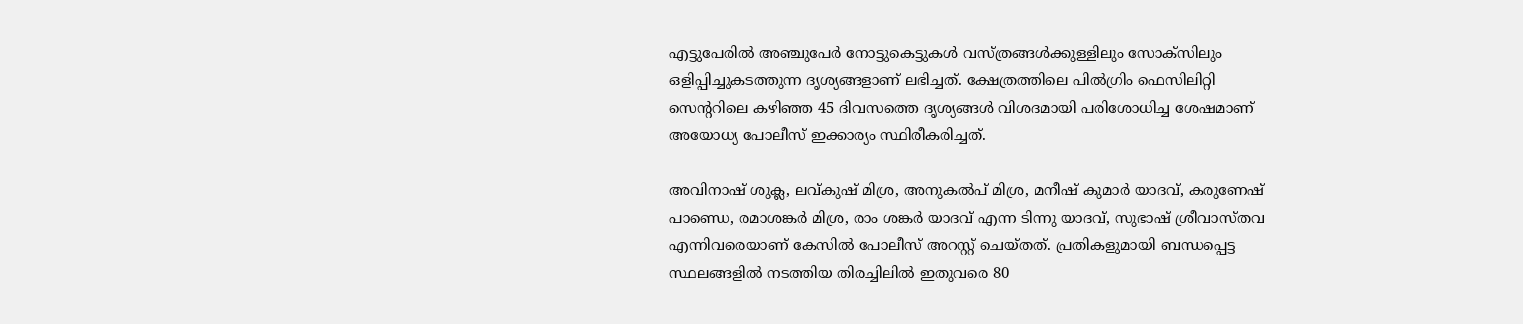എട്ടുപേരിൽ അഞ്ചുപേർ നോട്ടുകെട്ടുകൾ വസ്ത്രങ്ങൾക്കുള്ളിലും സോക്സിലും ഒളിപ്പിച്ചുകടത്തുന്ന ദൃശ്യങ്ങളാണ് ലഭിച്ചത്. ക്ഷേത്രത്തിലെ പിൽഗ്രിം ഫെസിലിറ്റി സെന്ററിലെ കഴിഞ്ഞ 45 ദിവസത്തെ ദൃശ്യങ്ങൾ വിശദമായി പരിശോധിച്ച ശേഷമാണ് അയോധ്യ പോലീസ് ഇക്കാര്യം സ്ഥിരീകരിച്ചത്.

അവിനാഷ് ശുക്ല, ലവ്കുഷ് മിശ്ര, അനുകൽപ് മിശ്ര, മനീഷ് കുമാർ യാദവ്, കരുണേഷ് പാണ്ഡെ, രമാശങ്കർ മിശ്ര, രാം ശങ്കർ യാദവ് എന്ന ടിന്നു യാദവ്, സുഭാഷ് ശ്രീവാസ്തവ എന്നിവരെയാണ് കേസിൽ പോലീസ് അറസ്റ്റ് ചെയ്തത്. പ്രതികളുമായി ബന്ധപ്പെട്ട സ്ഥലങ്ങളിൽ നടത്തിയ തിരച്ചിലിൽ ഇതുവരെ 80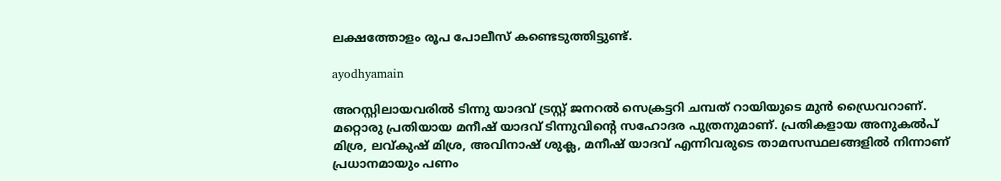ലക്ഷത്തോളം രൂപ പോലീസ് കണ്ടെടുത്തിട്ടുണ്ട്.

ayodhyamain

അറസ്റ്റിലായവരിൽ ടിന്നു യാദവ് ട്രസ്റ്റ് ജനറൽ സെക്രട്ടറി ചമ്പത് റായിയുടെ മുൻ ഡ്രൈവറാണ്. മറ്റൊരു പ്രതിയായ മനീഷ് യാദവ് ടിന്നുവിന്റെ സഹോദര പുത്രനുമാണ്. പ്രതികളായ അനുകൽപ് മിശ്ര, ലവ്കുഷ് മിശ്ര, അവിനാഷ് ശുക്ല, മനീഷ് യാദവ് എന്നിവരുടെ താമസസ്ഥലങ്ങളിൽ നിന്നാണ് പ്രധാനമായും പണം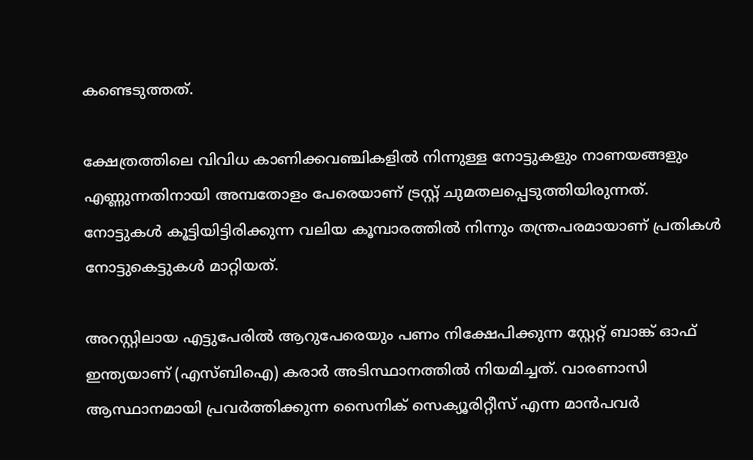കണ്ടെടുത്തത്.

ക്ഷേത്രത്തിലെ വിവിധ കാണിക്കവഞ്ചികളിൽ നിന്നുള്ള നോട്ടുകളും നാണയങ്ങളും എണ്ണുന്നതിനായി അമ്പതോളം പേരെയാണ് ട്രസ്റ്റ് ചുമതലപ്പെടുത്തിയിരുന്നത്. നോട്ടുകൾ കൂട്ടിയിട്ടിരിക്കുന്ന വലിയ കൂമ്പാരത്തിൽ നിന്നും തന്ത്രപരമായാണ് പ്രതികൾ നോട്ടുകെട്ടുകൾ മാറ്റിയത്.

അറസ്റ്റിലായ എട്ടുപേരിൽ ആറുപേരെയും പണം നിക്ഷേപിക്കുന്ന സ്റ്റേറ്റ് ബാങ്ക് ഓഫ് ഇന്ത്യയാണ് (എസ്ബിഐ) കരാർ അടിസ്ഥാനത്തിൽ നിയമിച്ചത്. വാരണാസി ആസ്ഥാനമായി പ്രവർത്തിക്കുന്ന സൈനിക് സെക്യൂരിറ്റീസ് എന്ന മാൻപവർ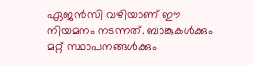ഏജൻസി വഴിയാണ് ഈ നിയമനം നടന്നത്. ബാങ്കുകൾക്കും മറ്റ് സ്ഥാപനങ്ങൾക്കും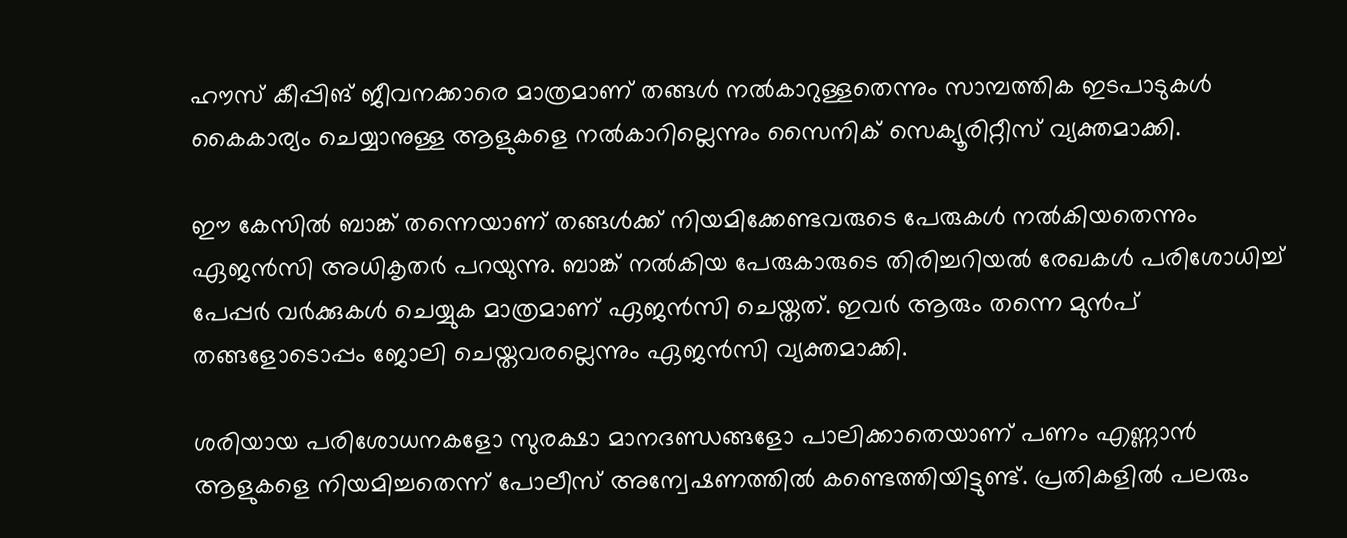ഹൗസ് കീപ്പിങ് ജീവനക്കാരെ മാത്രമാണ് തങ്ങൾ നൽകാറുള്ളതെന്നും സാമ്പത്തിക ഇടപാടുകൾ കൈകാര്യം ചെയ്യാനുള്ള ആളുകളെ നൽകാറില്ലെന്നും സൈനിക് സെക്യൂരിറ്റീസ് വ്യക്തമാക്കി.

ഈ കേസിൽ ബാങ്ക് തന്നെയാണ് തങ്ങൾക്ക് നിയമിക്കേണ്ടവരുടെ പേരുകൾ നൽകിയതെന്നും ഏജൻസി അധികൃതർ പറയുന്നു. ബാങ്ക് നൽകിയ പേരുകാരുടെ തിരിച്ചറിയൽ രേഖകൾ പരിശോധിച്ച് പേപ്പർ വർക്കുകൾ ചെയ്യുക മാത്രമാണ് ഏജൻസി ചെയ്തത്. ഇവർ ആരും തന്നെ മുൻപ് തങ്ങളോടൊപ്പം ജോലി ചെയ്തവരല്ലെന്നും ഏജൻസി വ്യക്തമാക്കി.

ശരിയായ പരിശോധനകളോ സുരക്ഷാ മാനദണ്ഡങ്ങളോ പാലിക്കാതെയാണ് പണം എണ്ണാൻ ആളുകളെ നിയമിച്ചതെന്ന് പോലീസ് അന്വേഷണത്തിൽ കണ്ടെത്തിയിട്ടുണ്ട്. പ്രതികളിൽ പലരും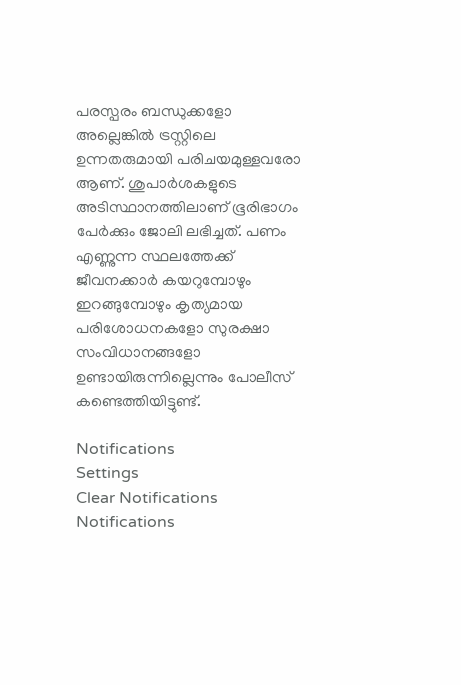പരസ്പരം ബന്ധുക്കളോ അല്ലെങ്കിൽ ട്രസ്റ്റിലെ ഉന്നതരുമായി പരിചയമുള്ളവരോ ആണ്. ശുപാർശകളുടെ അടിസ്ഥാനത്തിലാണ് ഭൂരിഭാഗം പേർക്കും ജോലി ലഭിച്ചത്. പണം എണ്ണുന്ന സ്ഥലത്തേക്ക് ജീവനക്കാർ കയറുമ്പോഴും ഇറങ്ങുമ്പോഴും കൃത്യമായ പരിശോധനകളോ സുരക്ഷാ സംവിധാനങ്ങളോ ഉണ്ടായിരുന്നില്ലെന്നും പോലീസ് കണ്ടെത്തിയിട്ടുണ്ട്.

Notifications
Settings
Clear Notifications
Notifications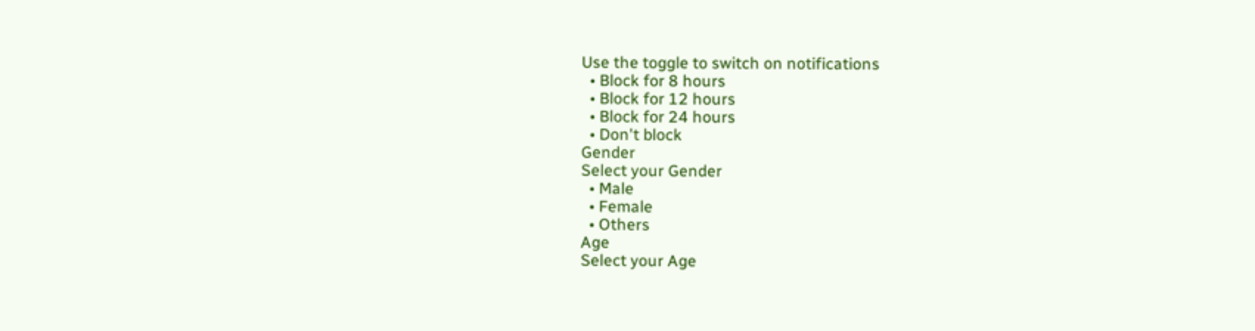Use the toggle to switch on notifications
  • Block for 8 hours
  • Block for 12 hours
  • Block for 24 hours
  • Don't block
Gender
Select your Gender
  • Male
  • Female
  • Others
Age
Select your Age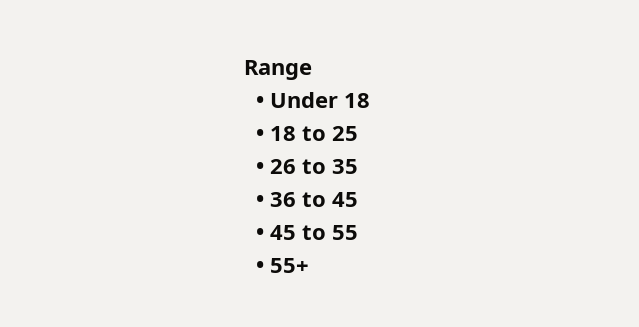Range
  • Under 18
  • 18 to 25
  • 26 to 35
  • 36 to 45
  • 45 to 55
  • 55+